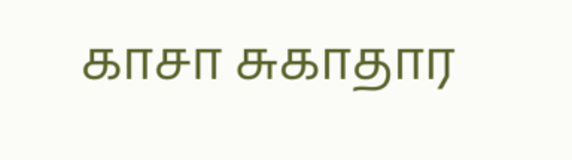காசா சுகாதார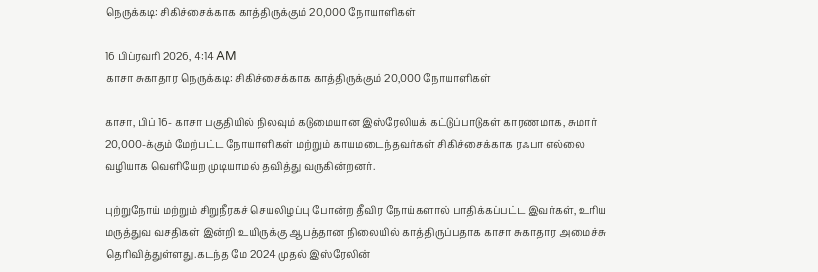நெருக்கடி: சிகிச்சைக்காக காத்திருக்கும் 20,000 நோயாளிகள்

16 பிப்ரவரி 2026, 4:14 AM
காசா சுகாதார நெருக்கடி: சிகிச்சைக்காக காத்திருக்கும் 20,000 நோயாளிகள்

காசா, பிப் 16- காசா பகுதியில் நிலவும் கடுமையான இஸ்ரேலியக் கட்டுப்பாடுகள் காரணமாக, சுமார் 20,000-க்கும் மேற்பட்ட நோயாளிகள் மற்றும் காயமடைந்தவர்கள் சிகிச்சைக்காக ரஃபா எல்லை வழியாக வெளியேற முடியாமல் தவித்து வருகின்றனர்.

புற்றுநோய் மற்றும் சிறுநீரகச் செயலிழப்பு போன்ற தீவிர நோய்களால் பாதிக்கப்பட்ட இவர்கள், உரிய மருத்துவ வசதிகள் இன்றி உயிருக்கு ஆபத்தான நிலையில் காத்திருப்பதாக காசா சுகாதார அமைச்சு தெரிவித்துள்ளது.கடந்த மே 2024 முதல் இஸ்ரேலின்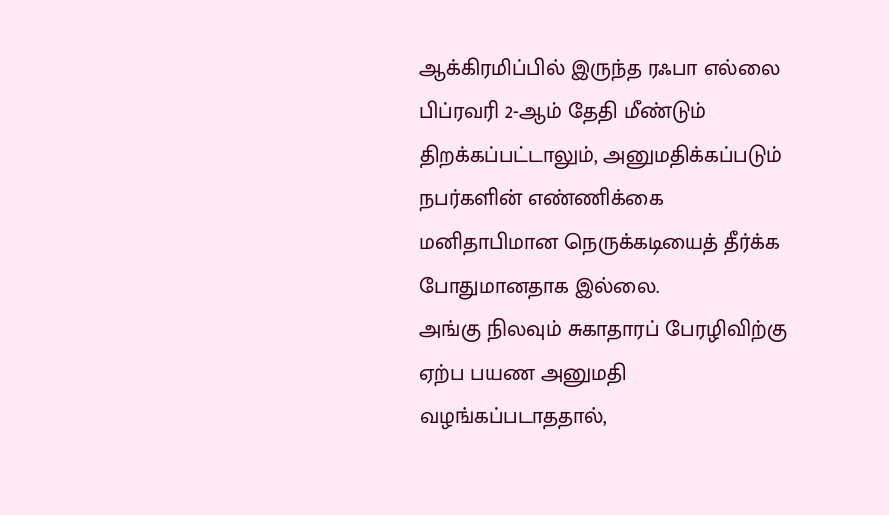ஆக்கிரமிப்பில் இருந்த ரஃபா எல்லை பிப்ரவரி 2-ஆம் தேதி மீண்டும் திறக்கப்பட்டாலும், அனுமதிக்கப்படும் நபர்களின் எண்ணிக்கை மனிதாபிமான நெருக்கடியைத் தீர்க்க போதுமானதாக இல்லை.
அங்கு நிலவும் சுகாதாரப் பேரழிவிற்கு ஏற்ப பயண அனுமதி வழங்கப்படாததால்,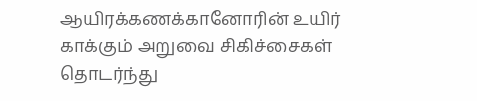ஆயிரக்கணக்கானோரின் உயிர் காக்கும் அறுவை சிகிச்சைகள் தொடர்ந்து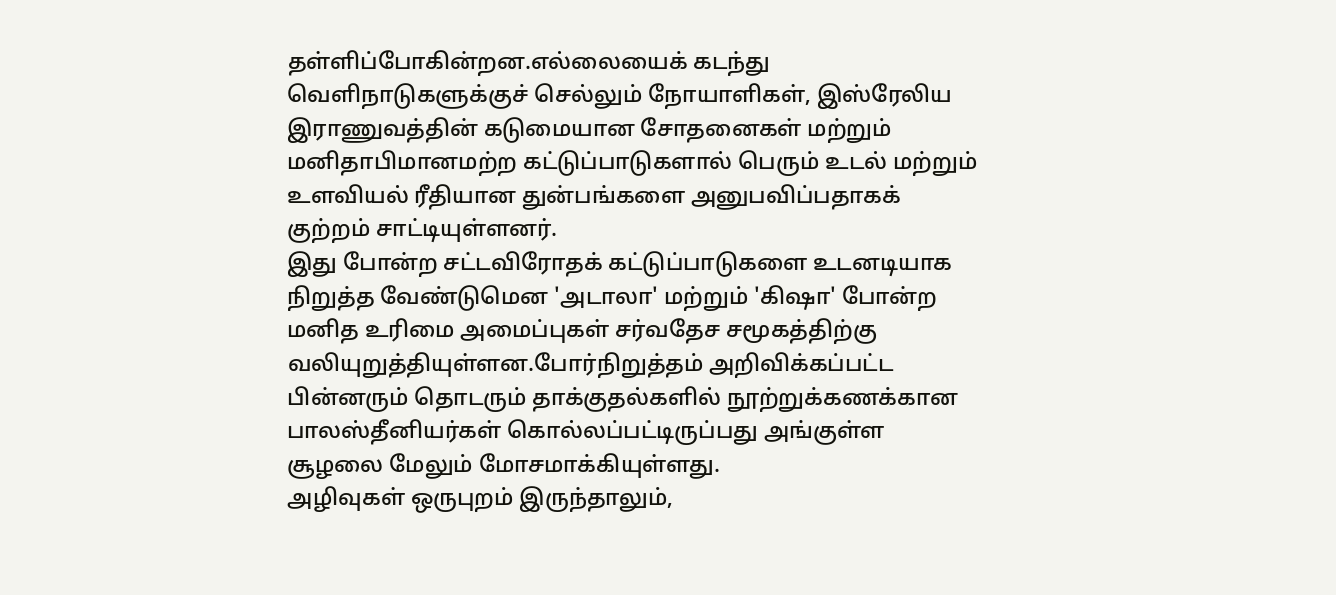தள்ளிப்போகின்றன.எல்லையைக் கடந்து வெளிநாடுகளுக்குச் செல்லும் நோயாளிகள், இஸ்ரேலிய இராணுவத்தின் கடுமையான சோதனைகள் மற்றும் மனிதாபிமானமற்ற கட்டுப்பாடுகளால் பெரும் உடல் மற்றும் உளவியல் ரீதியான துன்பங்களை அனுபவிப்பதாகக் குற்றம் சாட்டியுள்ளனர்.
இது போன்ற சட்டவிரோதக் கட்டுப்பாடுகளை உடனடியாக நிறுத்த வேண்டுமென 'அடாலா' மற்றும் 'கிஷா' போன்ற மனித உரிமை அமைப்புகள் சர்வதேச சமூகத்திற்கு வலியுறுத்தியுள்ளன.போர்நிறுத்தம் அறிவிக்கப்பட்ட பின்னரும் தொடரும் தாக்குதல்களில் நூற்றுக்கணக்கான பாலஸ்தீனியர்கள் கொல்லப்பட்டிருப்பது அங்குள்ள சூழலை மேலும் மோசமாக்கியுள்ளது.
அழிவுகள் ஒருபுறம் இருந்தாலும்,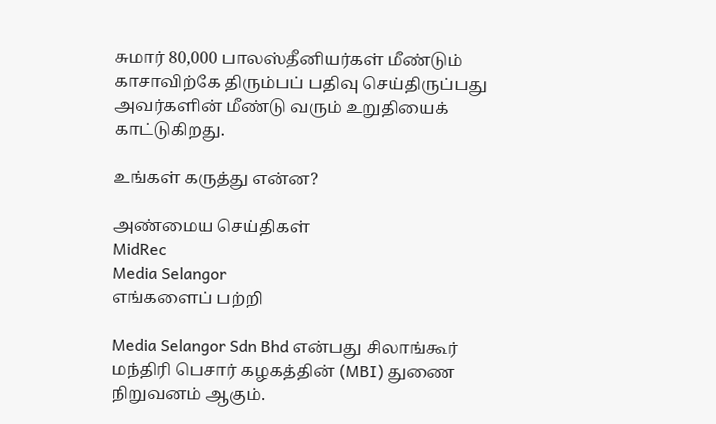சுமார் 80,000 பாலஸ்தீனியர்கள் மீண்டும் காசாவிற்கே திரும்பப் பதிவு செய்திருப்பது அவர்களின் மீண்டு வரும் உறுதியைக் காட்டுகிறது.

உங்கள் கருத்து என்ன?

அண்மைய செய்திகள்
MidRec
Media Selangor
எங்களைப் பற்றி

Media Selangor Sdn Bhd என்பது சிலாங்கூர் மந்திரி பெசார் கழகத்தின் (MBI) துணை நிறுவனம் ஆகும்.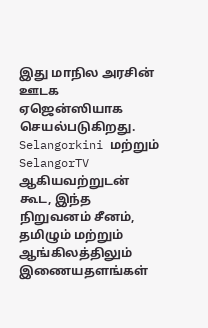இது மாநில அரசின் ஊடக ஏஜென்ஸியாக செயல்படுகிறது. Selangorkini மற்றும் SelangorTV ஆகியவற்றுடன் கூட, இந்த நிறுவனம் சீனம், தமிழும் மற்றும் ஆங்கிலத்திலும் இணையதளங்கள்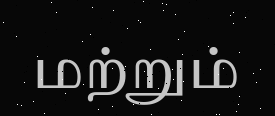மற்றும்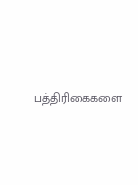பத்திரிகைகளை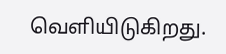வெளியிடுகிறது.